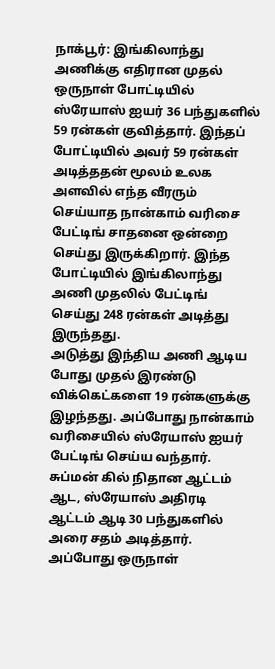நாக்பூர்: இங்கிலாந்து அணிக்கு எதிரான முதல் ஒருநாள் போட்டியில் ஸ்ரேயாஸ் ஐயர் 36 பந்துகளில் 59 ரன்கள் குவித்தார். இந்தப் போட்டியில் அவர் 59 ரன்கள் அடித்ததன் மூலம் உலக அளவில் எந்த வீரரும் செய்யாத நான்காம் வரிசை பேட்டிங் சாதனை ஒன்றை செய்து இருக்கிறார். இந்த போட்டியில் இங்கிலாந்து அணி முதலில் பேட்டிங் செய்து 248 ரன்கள் அடித்து இருந்தது.
அடுத்து இந்திய அணி ஆடிய போது முதல் இரண்டு விக்கெட்களை 19 ரன்களுக்கு இழந்தது. அப்போது நான்காம் வரிசையில் ஸ்ரேயாஸ் ஐயர் பேட்டிங் செய்ய வந்தார். சுப்மன் கில் நிதான ஆட்டம் ஆட, ஸ்ரேயாஸ் அதிரடி ஆட்டம் ஆடி 30 பந்துகளில் அரை சதம் அடித்தார். அப்போது ஒருநாள்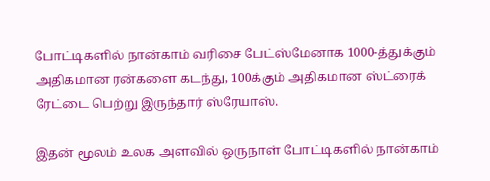போட்டிகளில் நான்காம் வரிசை பேட்ஸ்மேனாக 1000-த்துக்கும் அதிகமான ரன்களை கடந்து, 100க்கும் அதிகமான ஸ்ட்ரைக் ரேட்டை பெற்று இருந்தார் ஸ்ரேயாஸ்.

இதன் மூலம் உலக அளவில் ஒருநாள் போட்டிகளில் நான்காம்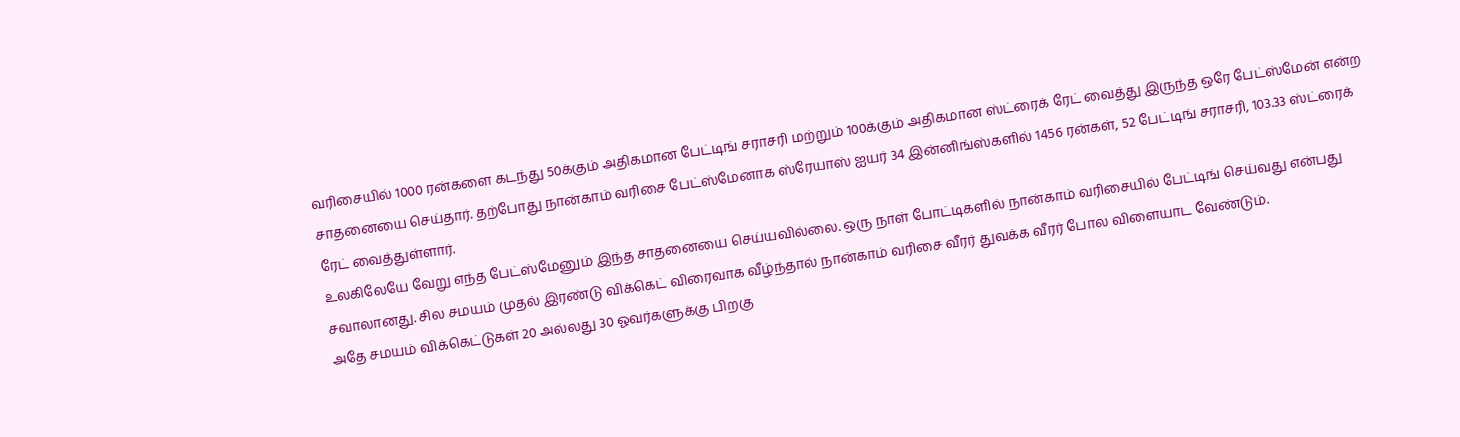வரிசையில் 1000 ரன்களை கடந்து 50க்கும் அதிகமான பேட்டிங் சராசரி மற்றும் 100க்கும் அதிகமான ஸ்ட்ரைக் ரேட் வைத்து இருந்த ஒரே பேட்ஸ்மேன் என்ற சாதனையை செய்தார். தற்போது நான்காம் வரிசை பேட்ஸ்மேனாக ஸ்ரேயாஸ் ஐயர் 34 இன்னிங்ஸ்களில் 1456 ரன்கள், 52 பேட்டிங் சராசரி, 103.33 ஸ்ட்ரைக் ரேட் வைத்துள்ளார்.
உலகிலேயே வேறு எந்த பேட்ஸ்மேனும் இந்த சாதனையை செய்யவில்லை. ஒரு நாள் போட்டிகளில் நான்காம் வரிசையில் பேட்டிங் செய்வது என்பது சவாலானது. சில சமயம் முதல் இரண்டு விக்கெட் விரைவாக வீழ்ந்தால் நான்காம் வரிசை வீரர் துவக்க வீரர் போல விளையாட வேண்டும்.
அதே சமயம் விக்கெட்டுகள் 20 அல்லது 30 ஓவர்களுக்கு பிறகு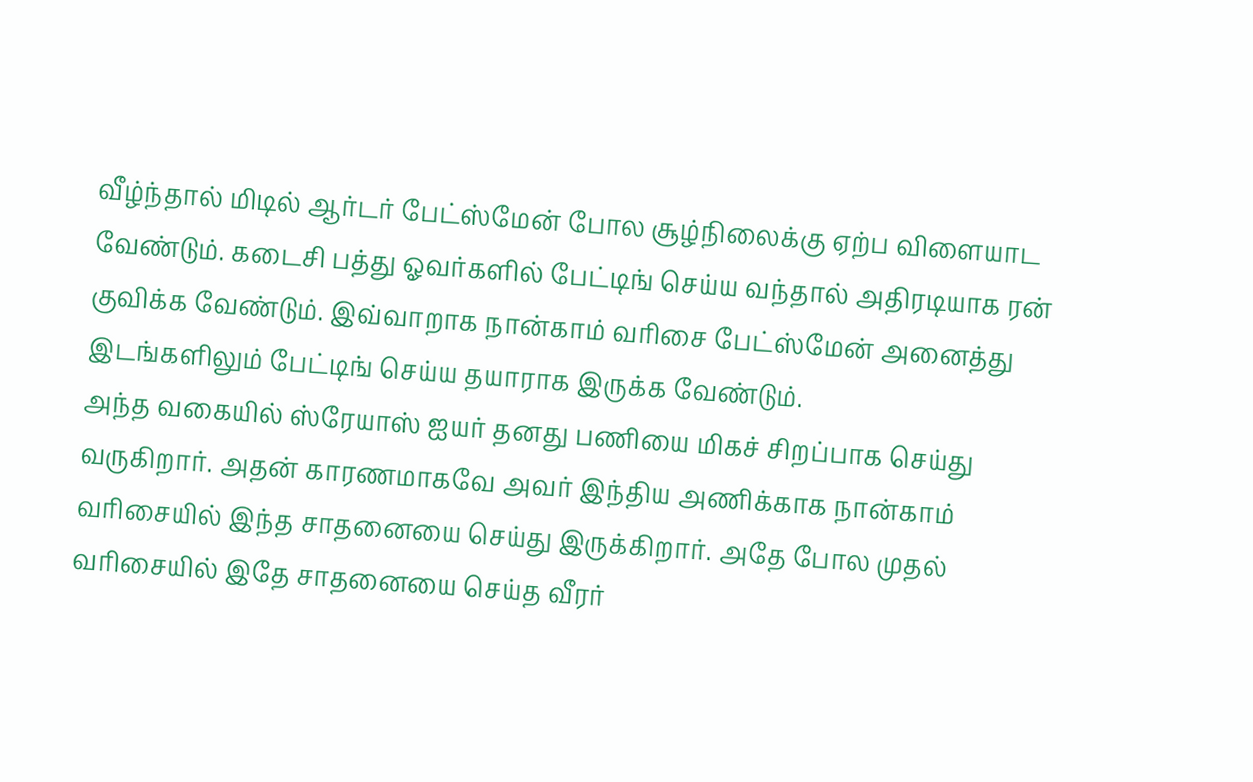வீழ்ந்தால் மிடில் ஆர்டர் பேட்ஸ்மேன் போல சூழ்நிலைக்கு ஏற்ப விளையாட வேண்டும். கடைசி பத்து ஓவர்களில் பேட்டிங் செய்ய வந்தால் அதிரடியாக ரன் குவிக்க வேண்டும். இவ்வாறாக நான்காம் வரிசை பேட்ஸ்மேன் அனைத்து இடங்களிலும் பேட்டிங் செய்ய தயாராக இருக்க வேண்டும்.
அந்த வகையில் ஸ்ரேயாஸ் ஐயர் தனது பணியை மிகச் சிறப்பாக செய்து வருகிறார். அதன் காரணமாகவே அவர் இந்திய அணிக்காக நான்காம் வரிசையில் இந்த சாதனையை செய்து இருக்கிறார். அதே போல முதல் வரிசையில் இதே சாதனையை செய்த வீரர்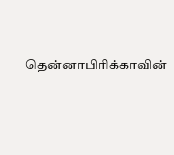தென்னாபிரிக்காவின்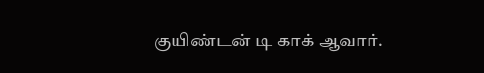குயிண்டன் டி காக் ஆவார்.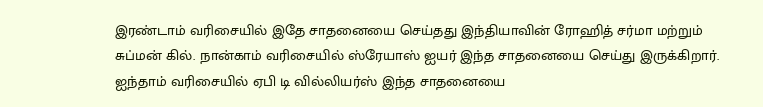இரண்டாம் வரிசையில் இதே சாதனையை செய்தது இந்தியாவின் ரோஹித் சர்மா மற்றும் சுப்மன் கில். நான்காம் வரிசையில் ஸ்ரேயாஸ் ஐயர் இந்த சாதனையை செய்து இருக்கிறார். ஐந்தாம் வரிசையில் ஏபி டி வில்லியர்ஸ் இந்த சாதனையை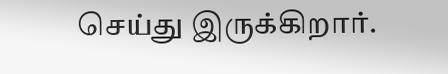செய்து இருக்கிறார்.